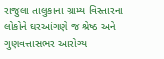રાજુલા તાલુકાના ગ્રામ્ય વિસ્તારના લોકોને ઘરઆંગણે જ શ્રેષ્ઠ અને ગુણવત્તાસભર આરોગ્ય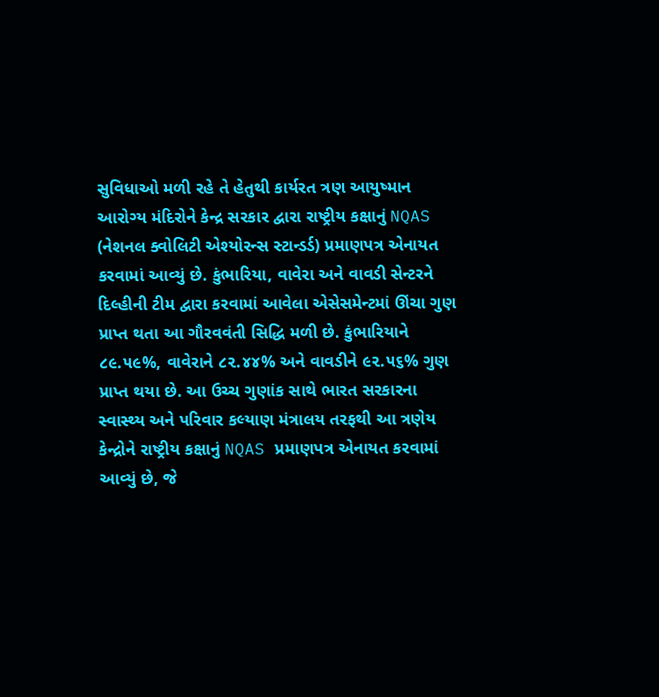સુવિધાઓ મળી રહે તે હેતુથી કાર્યરત ત્રણ આયુષ્માન આરોગ્ય મંદિરોને કેન્દ્ર સરકાર દ્વારા રાષ્ટ્રીય કક્ષાનું NQAS (નેશનલ ક્વોલિટી એશ્યોરન્સ સ્ટાન્ડર્ડ) પ્રમાણપત્ર એનાયત કરવામાં આવ્યું છે. કુંભારિયા, વાવેરા અને વાવડી સેન્ટરને દિલ્હીની ટીમ દ્વારા કરવામાં આવેલા એસેસમેન્ટમાં ઊંચા ગુણ પ્રાપ્ત થતા આ ગૌરવવંતી સિદ્ધિ મળી છે. કુંભારિયાને ૮૯.૫૯%, વાવેરાને ૮૨.૪૪% અને વાવડીને ૯૨.૫૬% ગુણ પ્રાપ્ત થયા છે. આ ઉચ્ચ ગુણાંક સાથે ભારત સરકારના સ્વાસ્થ્ય અને પરિવાર કલ્યાણ મંત્રાલય તરફથી આ ત્રણેય કેન્દ્રોને રાષ્ટ્રીય કક્ષાનું NQAS પ્રમાણપત્ર એનાયત કરવામાં આવ્યું છે, જે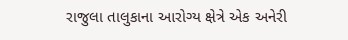રાજુલા તાલુકાના આરોગ્ય ક્ષેત્રે એક અનેરી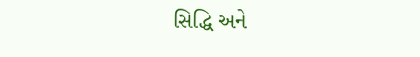સિદ્ધિ અને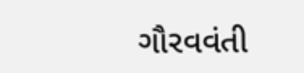ગૌરવવંતી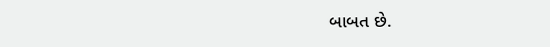બાબત છે.